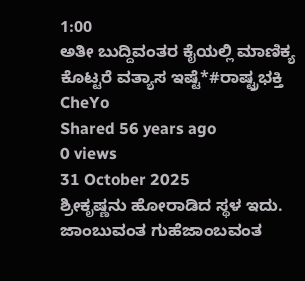1:00
ಅತೀ ಬುದ್ದಿವಂತರ ಕೈಯಲ್ಲಿ ಮಾಣಿಕ್ಯ ಕೊಟ್ಟರೆ ವತ್ಯಾಸ ಇಷ್ಟೆ*#ರಾಷ್ಟ್ರಭಕ್ತಿ
CheYo
Shared 56 years ago
0 views
31 October 2025
ಶ್ರೀಕೃಷ್ಣನು ಹೋರಾಡಿದ ಸ್ಥಳ ಇದು. ಜಾಂಬುವಂತ ಗುಹೆಜಾಂಬವಂತ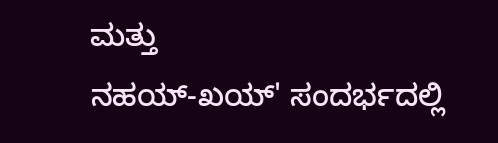ಮತ್ತು
ನಹಯ್-ಖಯ್' ಸಂದರ್ಭದಲ್ಲಿ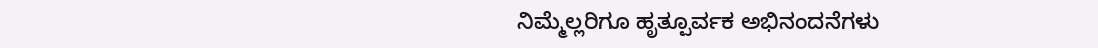ನಿಮ್ಮೆಲ್ಲರಿಗೂ ಹೃತ್ಪೂರ್ವಕ ಅಭಿನಂದನೆಗಳು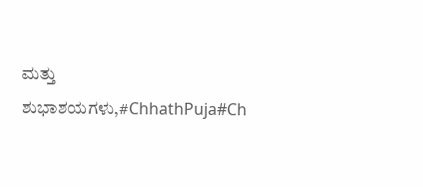ಮತ್ತು ಶುಭಾಶಯಗಳು,#ChhathPuja#Ch